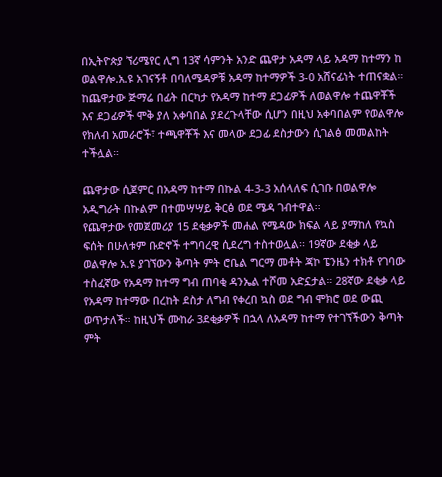በኢትዮጵያ ኘሪሜየር ሊግ 13ኛ ሳምንት አንድ ጨዋታ አዳማ ላይ አዳማ ከተማን ከ ወልዋሎ.አ.ዩ አገናኝቶ በባለሜዳዎቹ አዳማ ከተማዎች 3-0 አሸናፊነት ተጠናቋል።
ከጨዋታው ጅማሬ በፊት በርካታ የአዳማ ከተማ ደጋፊዎች ለወልዋሎ ተጨዋቾች እና ደጋፊዎች ሞቅ ያለ አቀባበል ያደረጉላቸው ሲሆን በዚህ አቀባበልም የወልዋሎ የክለብ አመራሮች፣ ተጫዋቾች እና መላው ደጋፊ ደስታውን ሲገልፅ መመልከት ተችሏል።

ጨዋታው ሲጀምር በአዳማ ከተማ በኩል 4-3-3 አሰላለፍ ሲገቡ በወልዋሎ አዲግራት በኩልም በተመሣሣይ ቅርፅ ወደ ሜዳ ገብተዋል፡፡
የጨዋታው የመጀመሪያ 15 ደቂቃዎች መሐል የሜዳው ክፍል ላይ ያማከለ የኳስ ፍሰት በሁለቱም ቡድኖች ተግባረዊ ሲደረግ ተስተወሏል፡፡ 19ኛው ደቂቃ ላይ ወልዋሎ አ.ዩ ያገኘውን ቅጣት ምት ሮቤል ግርማ መቶት ጃኮ ፔንዜን ተክቶ የገባው ተስፈኛው የአዳማ ከተማ ግብ ጠባቂ ዳንኤል ተሾመ አድኗታል። 28ኛው ደቂቃ ላይ የአዳማ ከተማው በረከት ደስታ ለግብ የቀረበ ኳስ ወደ ግብ ሞክሮ ወደ ውጪ ወጥታለች። ከዚህች ሙከራ 3ደቂቃዎች በኋላ ለአዳማ ከተማ የተገኘችውን ቅጣት ምት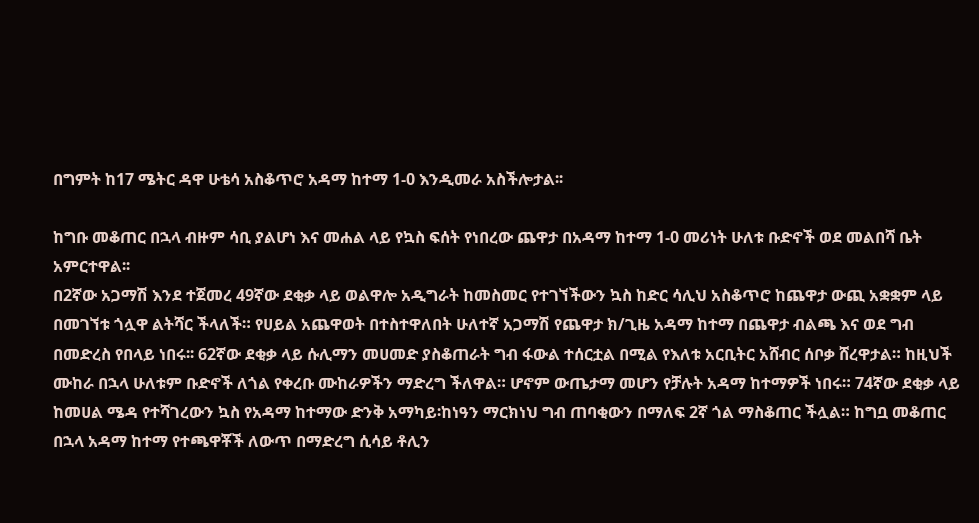በግምት ከ17 ሜትር ዳዋ ሁቴሳ አስቆጥሮ አዳማ ከተማ 1-0 እንዲመራ አስችሎታል፡፡

ከግቡ መቆጠር በኋላ ብዙም ሳቢ ያልሆነ እና መሐል ላይ የኳስ ፍሰት የነበረው ጨዋታ በአዳማ ከተማ 1-0 መሪነት ሁለቱ ቡድኖች ወደ መልበሻ ቤት አምርተዋል፡፡
በ2ኛው አጋማሽ እንደ ተጀመረ 49ኛው ደቂቃ ላይ ወልዋሎ አዲግራት ከመስመር የተገኘችውን ኳስ ከድር ሳሊህ አስቆጥሮ ከጨዋታ ውጪ አቋቋም ላይ በመገኘቱ ጎሏዋ ልትሻር ችላለች። የሀይል አጨዋወት በተስተዋለበት ሁለተኛ አጋማሽ የጨዋታ ክ/ጊዜ አዳማ ከተማ በጨዋታ ብልጫ እና ወደ ግብ በመድረስ የበላይ ነበሩ፡፡ 62ኛው ደቂቃ ላይ ሱሊማን መሀመድ ያስቆጠራት ግብ ፋውል ተሰርቷል በሚል የእለቱ አርቢትር አሸብር ሰቦቃ ሸረዋታል። ከዚህች ሙከራ በኋላ ሁለቱም ቡድኖች ለጎል የቀረቡ ሙከራዎችን ማድረግ ችለዋል። ሆኖም ውጤታማ መሆን የቻሉት አዳማ ከተማዎች ነበሩ። 74ኛው ደቂቃ ላይ ከመሀል ሜዳ የተሻገረውን ኳስ የአዳማ ከተማው ድንቅ አማካይ፡ከነዓን ማርክነህ ግብ ጠባቂውን በማለፍ 2ኛ ጎል ማስቆጠር ችሏል። ከግቧ መቆጠር በኋላ አዳማ ከተማ የተጫዋቾች ለውጥ በማድረግ ሲሳይ ቶሊን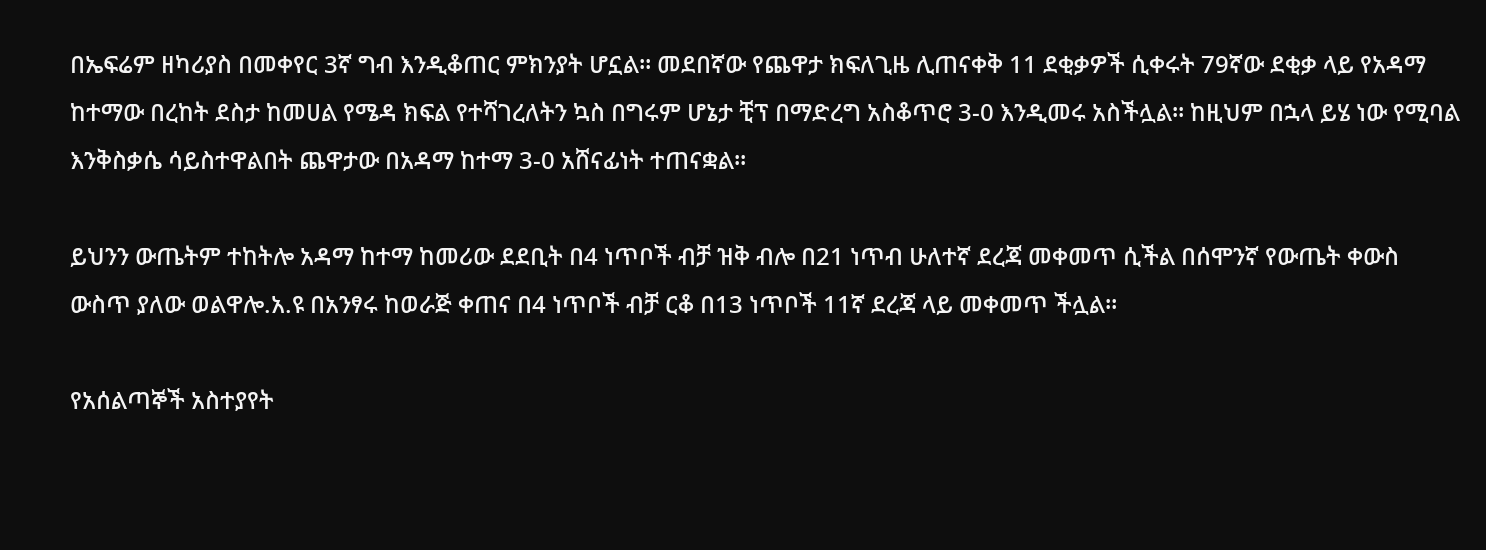በኤፍሬም ዘካሪያስ በመቀየር 3ኛ ግብ እንዲቆጠር ምክንያት ሆኗል። መደበኛው የጨዋታ ክፍለጊዜ ሊጠናቀቅ 11 ደቂቃዎች ሲቀሩት 79ኛው ደቂቃ ላይ የአዳማ ከተማው በረከት ደስታ ከመሀል የሜዳ ክፍል የተሻገረለትን ኳስ በግሩም ሆኔታ ቺፕ በማድረግ አስቆጥሮ 3-0 እንዲመሩ አስችሏል፡፡ ከዚህም በኋላ ይሄ ነው የሚባል እንቅስቃሴ ሳይስተዋልበት ጨዋታው በአዳማ ከተማ 3-0 አሸናፊነት ተጠናቋል፡፡

ይህንን ውጤትም ተከትሎ አዳማ ከተማ ከመሪው ደደቢት በ4 ነጥቦች ብቻ ዝቅ ብሎ በ21 ነጥብ ሁለተኛ ደረጃ መቀመጥ ሲችል በሰሞንኛ የውጤት ቀውስ ውስጥ ያለው ወልዋሎ.አ.ዩ በአንፃሩ ከወራጅ ቀጠና በ4 ነጥቦች ብቻ ርቆ በ13 ነጥቦች 11ኛ ደረጃ ላይ መቀመጥ ችሏል።

የአሰልጣኞች አስተያየት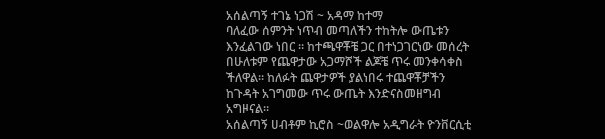አሰልጣኝ ተገኔ ነጋሽ ~ አዳማ ከተማ
ባለፈው ሰምንት ነጥብ መጣለችን ተከትሎ ውጤቱን እንፈልገው ነበር ። ከተጫዋቾቼ ጋር በተነጋገርነው መሰረት በሁለቱም የጨዋታው አጋማሾች ልጆቼ ጥሩ መንቀሳቀስ ችለዋል። ከለፉት ጨዋታዎች ያልነበሩ ተጨዋቾቻችን ከጉዳት አገግመው ጥሩ ውጤት እንድናስመዘግብ አግዞናል።
አሰልጣኝ ሀብቶም ኪሮስ ~ወልዋሎ አዲግራት ዮንቨርሲቲ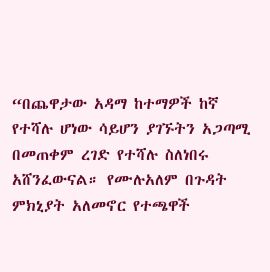“በጨዋታው አዳማ ከተማዎች ከኛ የተሻሉ ሆነው ሳይሆን ያገኙትን አጋጣሚ በመጠቀም ረገድ የተሻሉ ስለነበሩ አሸንፈውናል። የሙሉአለም በጉዳት ምክኒያት አለመኖር የተጫዋች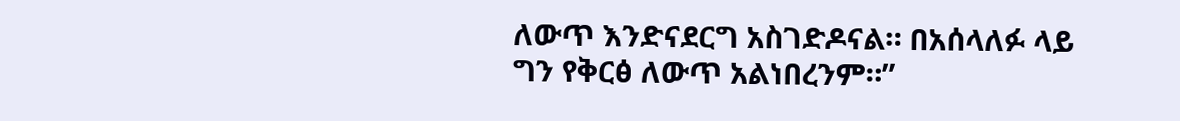ለውጥ እንድናደርግ አስገድዶናል። በአሰላለፉ ላይ ግን የቅርፅ ለውጥ አልነበረንም።”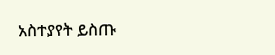አስተያየት ይስጡ